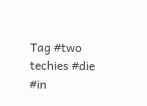Tag #two techies #die #in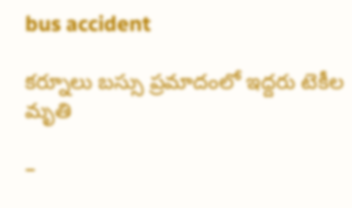bus accident

కర్నూలు బస్సు ప్రమాదంలో ఇద్దరు టెకీల‌ మృతి

–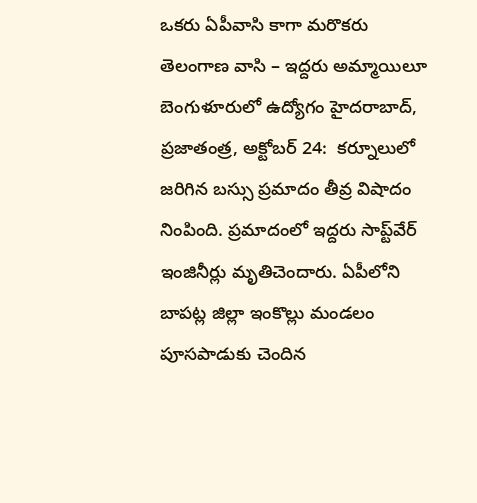ఒకరు ఏపీవాసి కాగా మరొకరు తెలంగాణ వాసి – ఇద్దరు అమ్మాయిలూ బెంగుళూరులో ఉద్యోగం హైదరాబాద్‌, ప్రజాతంత్ర, అక్టోబర్‌ 24:  కర్నూలులో జరిగిన బస్సు ప్రమాదం తీవ్ర విషాదం నింపింది. ప్రమాదంలో ఇద్దరు సాప్ట్‌వేర్‌ ఇం‌జినీర్లు మృతిచెందారు. ఏపీలోని బాపట్ల జిల్లా ఇంకొల్లు మండలం పూసపాడుకు చెందిన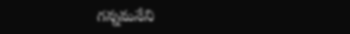గన్నమనేని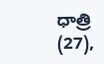ధాత్రి (27),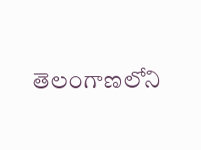తెలంగాణలోని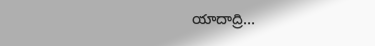యాదాద్రి…